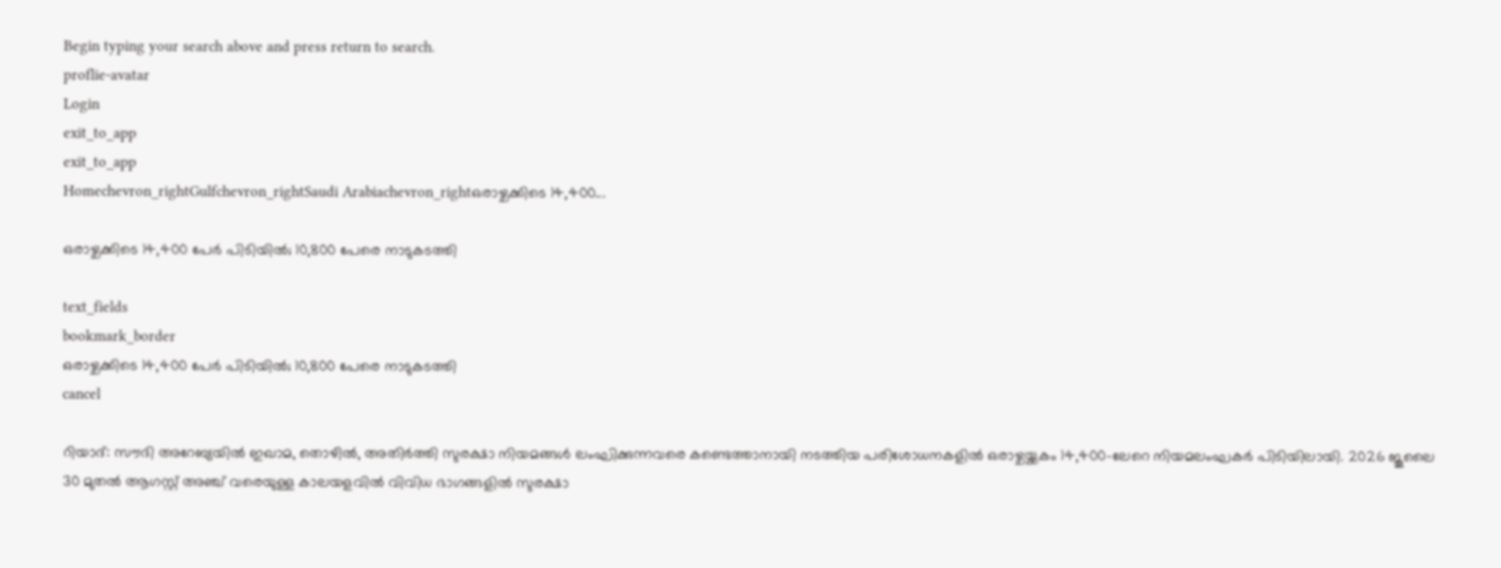Begin typing your search above and press return to search.
proflie-avatar
Login
exit_to_app
exit_to_app
Homechevron_rightGulfchevron_rightSaudi Arabiachevron_rightഒരാഴ്ചക്കിടെ 14,400...

ഒരാഴ്ചക്കിടെ 14,400 പേർ പിടിയിൽ; 10,800 പേരെ നാടുകടത്തി

text_fields
bookmark_border
ഒരാഴ്ചക്കിടെ 14,400 പേർ പിടിയിൽ; 10,800 പേരെ നാടുകടത്തി
cancel

റിയാദ്: സൗദി അറേബ്യയിൽ ഇഖാമ, തൊഴിൽ, അതിർത്തി സുരക്ഷാ നിയമങ്ങൾ ലംഘിക്കുന്നവരെ കണ്ടെത്താനായി നടത്തിയ പരിശോധനകളിൽ ഒരാഴ്ചയ്ക്കകം 14,400-ലേറെ നിയമലംഘകർ പിടിയിലായി. 2026 ജൂലൈ 30 മുതൽ ആഗസ്റ്റ് അഞ്ച് വരെയുള്ള കാലയളവിൽ വിവിധ ഭാഗങ്ങളിൽ സുരക്ഷാ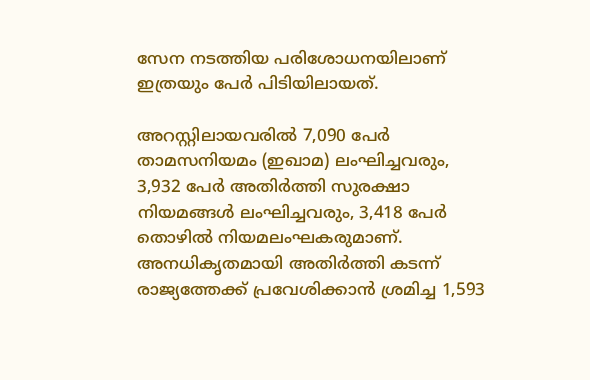സേന നടത്തിയ പരിശോധനയിലാണ് ഇത്രയും പേർ പിടിയിലായത്.

അറസ്റ്റിലായവരിൽ 7,090 പേർ താമസനിയമം (ഇഖാമ) ലംഘിച്ചവരും, 3,932 പേർ അതിർത്തി സുരക്ഷാ നിയമങ്ങൾ ലംഘിച്ചവരും, 3,418 പേർ തൊഴിൽ നിയമലംഘകരുമാണ്. അനധികൃതമായി അതിർത്തി കടന്ന് രാജ്യത്തേക്ക് പ്രവേശിക്കാൻ ശ്രമിച്ച 1,593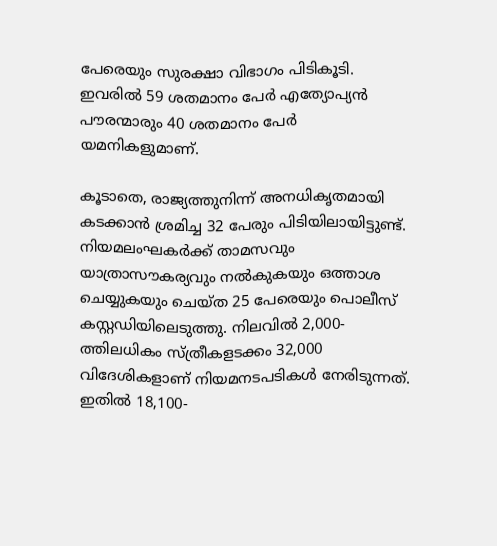പേരെയും സുരക്ഷാ വിഭാഗം പിടികൂടി. ഇവരിൽ 59 ശതമാനം പേർ എത്യോപ്യൻ പൗരന്മാരും 40 ശതമാനം പേർ യമനികളുമാണ്.

കൂടാതെ, രാജ്യത്തുനിന്ന് അനധികൃതമായി കടക്കാൻ ശ്രമിച്ച 32 പേരും പിടിയിലായിട്ടുണ്ട്. നിയമലംഘകർക്ക് താമസവും യാത്രാസൗകര്യവും നൽകുകയും ഒത്താശ ചെയ്യുകയും ചെയ്ത 25 പേരെയും പൊലീസ് കസ്റ്റഡിയിലെടുത്തു. നിലവിൽ 2,000-ത്തിലധികം സ്ത്രീകളടക്കം 32,000 വിദേശികളാണ് നിയമനടപടികൾ നേരിടുന്നത്. ഇതിൽ 18,100-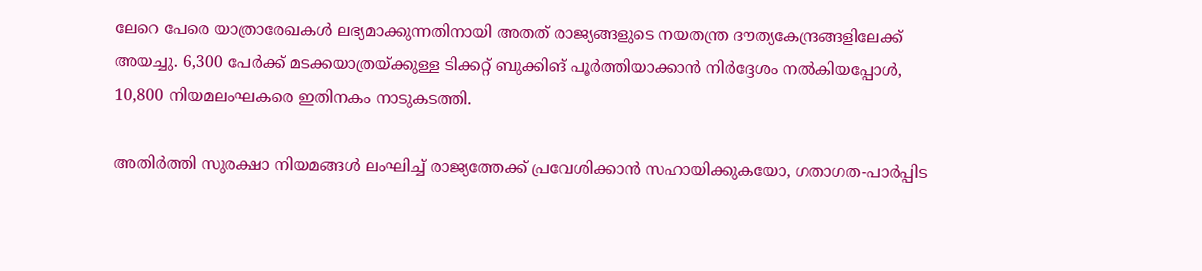ലേറെ പേരെ യാത്രാരേഖകൾ ലഭ്യമാക്കുന്നതിനായി അതത് രാജ്യങ്ങളുടെ നയതന്ത്ര ദൗത്യകേന്ദ്രങ്ങളിലേക്ക് അയച്ചു. 6,300 പേർക്ക് മടക്കയാത്രയ്ക്കുള്ള ടിക്കറ്റ് ബുക്കിങ് പൂർത്തിയാക്കാൻ നിർദ്ദേശം നൽകിയപ്പോൾ, 10,800 നിയമലംഘകരെ ഇതിനകം നാടുകടത്തി.

അതിർത്തി സുരക്ഷാ നിയമങ്ങൾ ലംഘിച്ച് രാജ്യത്തേക്ക് പ്രവേശിക്കാൻ സഹായിക്കുകയോ, ഗതാഗത-പാർപ്പിട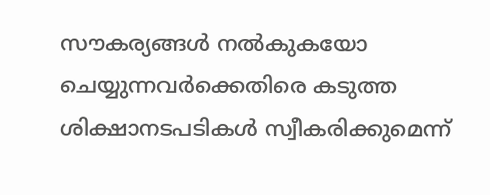സൗകര്യങ്ങൾ നൽകുകയോ ചെയ്യുന്നവർക്കെതിരെ കടുത്ത ശിക്ഷാനടപടികൾ സ്വീകരിക്കുമെന്ന്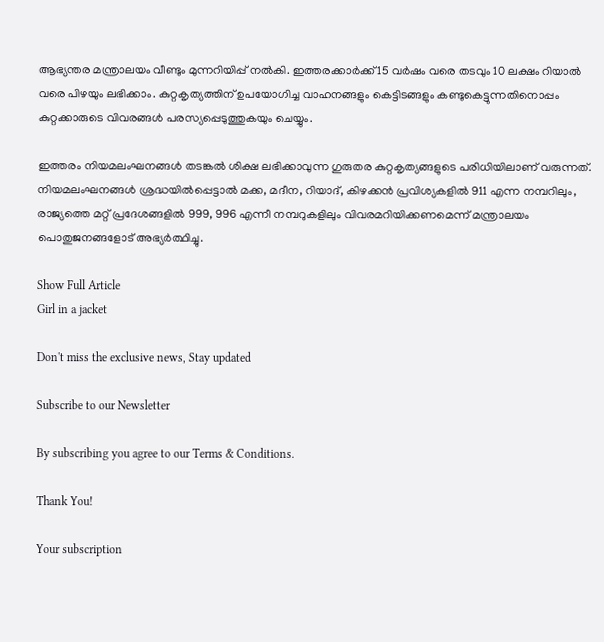ആഭ്യന്തര മന്ത്രാലയം വീണ്ടും മുന്നറിയിപ്പ് നൽകി. ഇത്തരക്കാർക്ക് 15 വർഷം വരെ തടവും 10 ലക്ഷം റിയാൽ വരെ പിഴയും ലഭിക്കാം. കുറ്റകൃത്യത്തിന് ഉപയോഗിച്ച വാഹനങ്ങളും കെട്ടിടങ്ങളും കണ്ടുകെട്ടുന്നതിനൊപ്പം കുറ്റക്കാരുടെ വിവരങ്ങൾ പരസ്യപ്പെടുത്തുകയും ചെയ്യും.

ഇത്തരം നിയമലംഘനങ്ങൾ തടങ്കൽ ശിക്ഷ ലഭിക്കാവുന്ന ഗുരുതര കുറ്റകൃത്യങ്ങളുടെ പരിധിയിലാണ് വരുന്നത്. നിയമലംഘനങ്ങൾ ശ്രദ്ധയിൽപ്പെട്ടാൽ മക്ക, മദീന, റിയാദ്, കിഴക്കൻ പ്രവിശ്യകളിൽ 911 എന്ന നമ്പറിലും, രാജ്യത്തെ മറ്റ് പ്രദേശങ്ങളിൽ 999, 996 എന്നീ നമ്പറുകളിലും വിവരമറിയിക്കണമെന്ന് മന്ത്രാലയം പൊതുജനങ്ങളോട് അഭ്യർത്ഥിച്ചു.

Show Full Article
Girl in a jacket

Don't miss the exclusive news, Stay updated

Subscribe to our Newsletter

By subscribing you agree to our Terms & Conditions.

Thank You!

Your subscription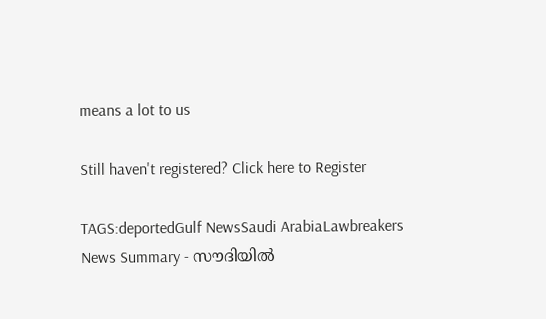means a lot to us

Still haven't registered? Click here to Register

TAGS:deportedGulf NewsSaudi ArabiaLawbreakers
News Summary - സൗദിയിൽ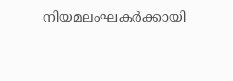നിയമലംഘകർക്കായി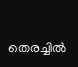തെരച്ചിൽ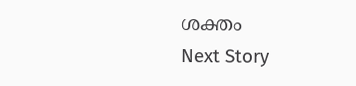ശക്തം
Next Story